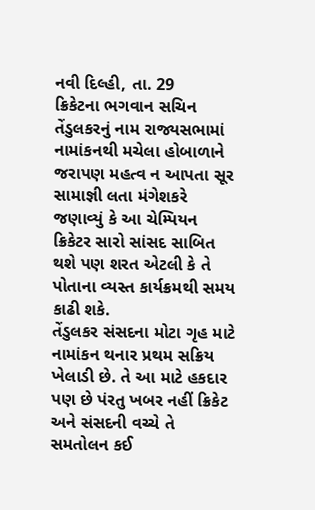નવી દિલ્હી, તા. 29
ક્રિકેટના ભગવાન સચિન તેંડુલકરનું નામ રાજ્યસભામાં નામાંકનથી મચેલા હોબાળાને જરાપણ મહત્વ ન આપતા સૂર સામાજ્ઞી લતા મંગેશકરે જણાવ્યું કે આ ચેમ્પિયન ક્રિકેટર સારો સાંસદ સાબિત થશે પણ શરત એટલી કે તે પોતાના વ્યસ્ત કાર્યક્રમથી સમય કાઢી શકે.
તેંડુલકર સંસદના મોટા ગૃહ માટે નામાંકન થનાર પ્રથમ સક્રિય ખેલાડી છે. તે આ માટે હકદાર પણ છે પંરતુ ખબર નહીં ક્રિકેટ અને સંસદની વચ્ચે તે સમતોલન કઈ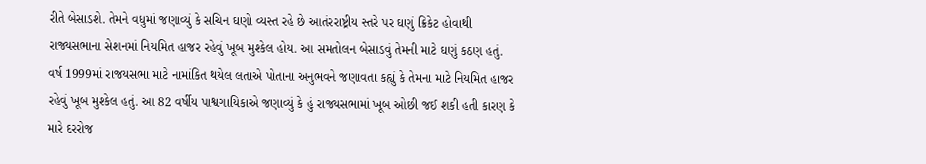રીતે બેસાડશે. તેમને વધુમાં જણાવ્યું કે સચિન ઘણો વ્યસ્ત રહે છે આતંરરાષ્ટ્રીય સ્તરે પર ઘણું ક્રિકેટ હોવાથી રાજ્યસભાના સેશનમાં નિયમિત હાજર રહેવું ખૂબ મુશ્કેલ હોય. આ સમતોલન બેસાડવું તેમની માટે ઘણું કઠણ હતું. વર્ષ 1999માં રાજયસભા માટે નામાંકિત થયેલ લતાએ પોતાના અનુભવને જણાવતા કહ્યું કે તેમના માટે નિયમિત હાજર રહેવું ખૂબ મુશ્કેલ હતું. આ 82 વર્ષીય પાશ્વગાયિકાએ જણાવ્યું કે હું રાજ્યસભામાં ખૂબ ઓછી જઈ શકી હતી કારણ કે મારે દરરોજ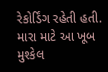રેકોર્ડિંગ રહેતી હતી. મારા માટે આ ખૂબ મુશ્કેલ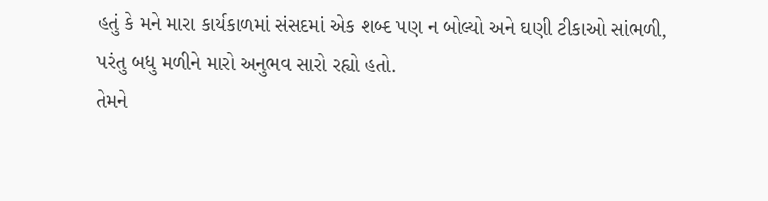હતું કે મને મારા કાર્યકાળમાં સંસદમાં એક શબ્દ પણ ન બોલ્યો અને ઘણી ટીકાઓ સાંભળી, પરંતુ બધુ મળીને મારો અનુભવ સારો રહ્યો હતો.
તેમને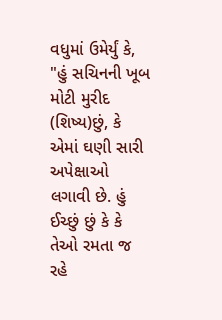વધુમાં ઉમેર્યું કે, "હું સચિનની ખૂબ મોટી મુરીદ (શિષ્ય)છું, કે એમાં ઘણી સારી અપેક્ષાઓ લગાવી છે. હું ઈચ્છું છું કે કે તેઓ રમતા જ રહે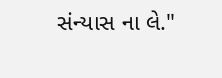સંન્યાસ ના લે."